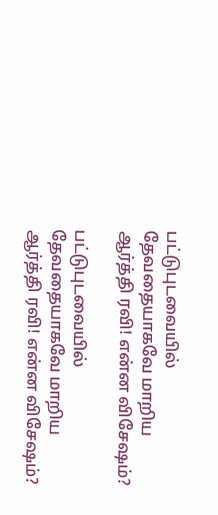பட்டுபுடவையில் தேவதையாகவே மாறிய ஆர்த்தி ரவி! என்ன விசேஷம்?

பட்டுபுடவையில் தேவதையாகவே மாறிய ஆர்த்தி ரவி! என்ன விசேஷம்?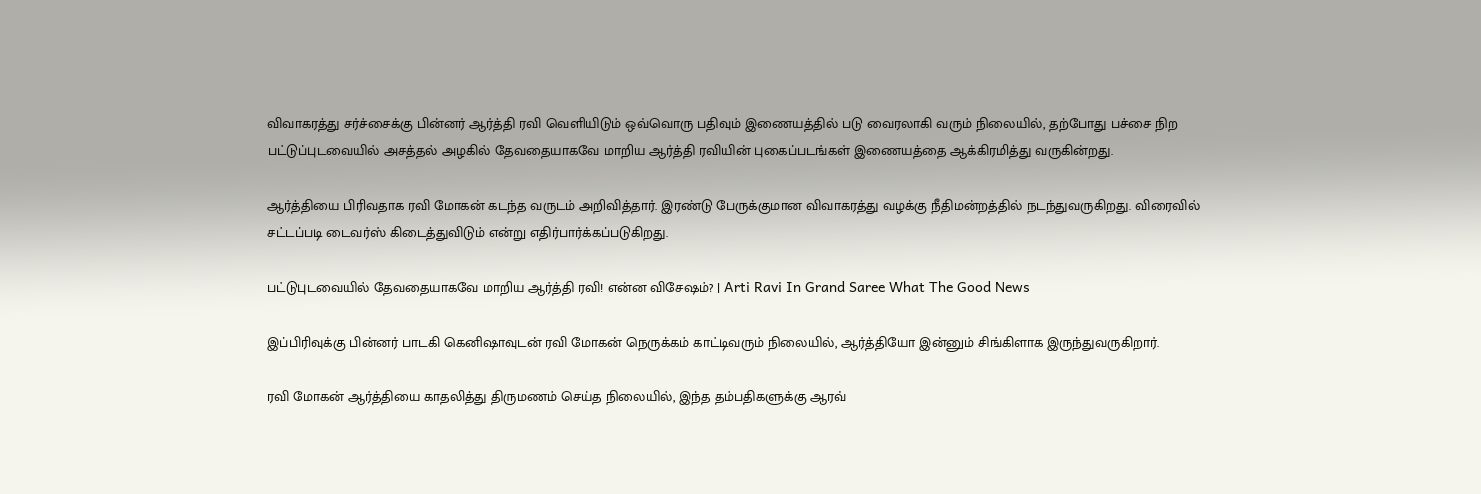விவாகரத்து சர்ச்சைக்கு பின்னர் ஆர்த்தி ரவி வெளியிடும் ஒவ்வொரு பதிவும் இணையத்தில் படு வைரலாகி வரும் நிலையில், தற்போது பச்சை நிற பட்டுப்புடவையில் அசத்தல் அழகில் தேவதையாகவே மாறிய ஆர்த்தி ரவியின் புகைப்படங்கள் இணையத்தை ஆக்கிரமித்து வருகின்றது.

ஆர்த்தியை பிரிவதாக ரவி மோகன் கடந்த வருடம் அறிவித்தார். இரண்டு பேருக்குமான விவாகரத்து வழக்கு நீதிமன்றத்தில் நடந்துவருகிறது. விரைவில் சட்டப்படி டைவர்ஸ் கிடைத்துவிடும் என்று எதிர்பார்க்கப்படுகிறது.

பட்டுபுடவையில் தேவதையாகவே மாறிய ஆர்த்தி ரவி! என்ன விசேஷம்? | Arti Ravi In Grand Saree What The Good News

இப்பிரிவுக்கு பின்னர் பாடகி கெனிஷாவுடன் ரவி மோகன் நெருக்கம் காட்டிவரும் நிலையில், ஆர்த்தியோ இன்னும் சிங்கிளாக இருந்துவருகிறார்.

ரவி மோகன் ஆர்த்தியை காதலித்து திருமணம் செய்த நிலையில், இந்த தம்பதிகளுக்கு ஆரவ்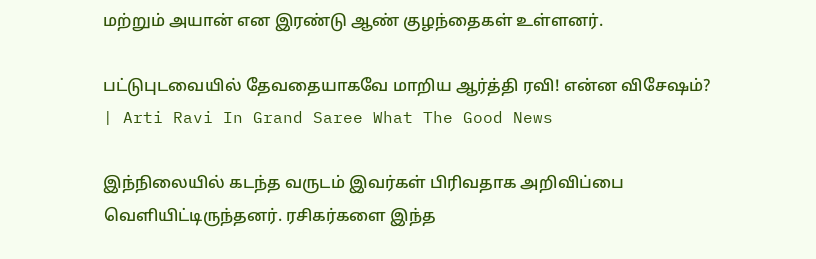மற்றும் அயான் என இரண்டு ஆண் குழந்தைகள் உள்ளனர்.

பட்டுபுடவையில் தேவதையாகவே மாறிய ஆர்த்தி ரவி! என்ன விசேஷம்? | Arti Ravi In Grand Saree What The Good News

இந்நிலையில் கடந்த வருடம் இவர்கள் பிரிவதாக அறிவிப்பை வெளியிட்டிருந்தனர். ரசிகர்களை இந்த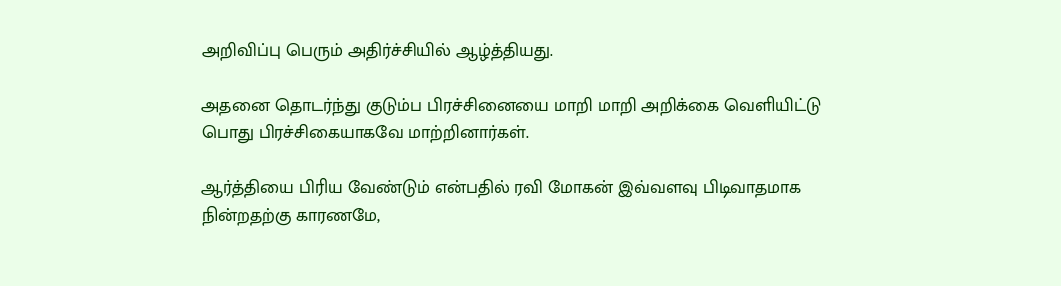அறிவிப்பு பெரும் அதிர்ச்சியில் ஆழ்த்தியது.

அதனை தொடர்ந்து குடும்ப பிரச்சினையை மாறி மாறி அறிக்கை வெளியிட்டு பொது பிரச்சிகையாகவே மாற்றினார்கள்.

ஆர்த்தியை பிரிய வேண்டும் என்பதில் ரவி மோகன் இவ்வளவு பிடிவாதமாக நின்றதற்கு காரணமே,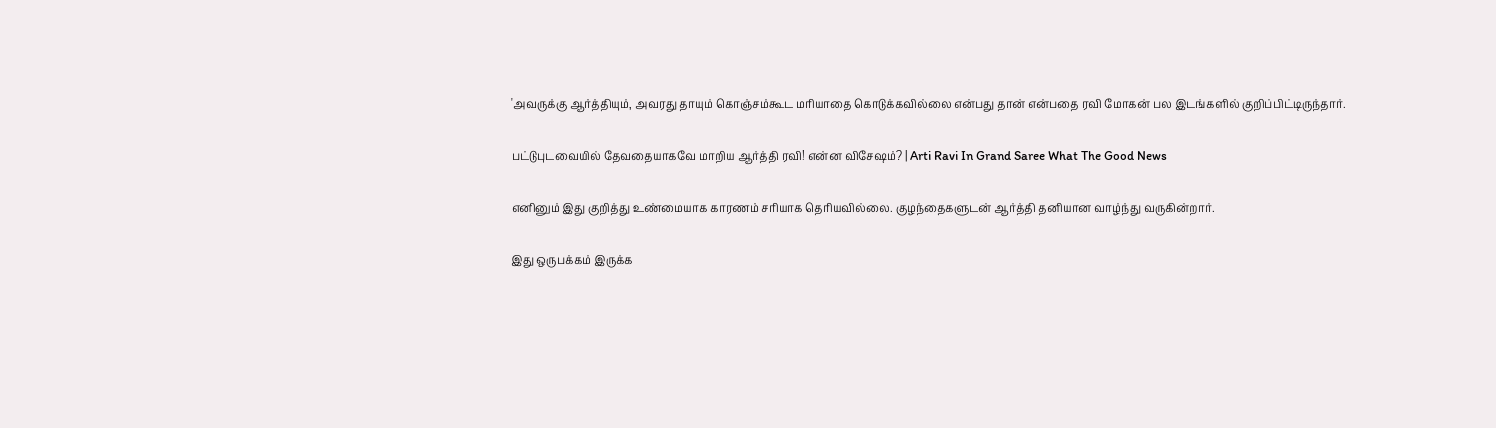'அவருக்கு ஆர்த்தியும், அவரது தாயும் கொஞ்சம்கூட மரியாதை கொடுக்கவில்லை என்பது தான் என்பதை ரவி மோகன் பல இடங்களில் குறிப்பிட்டிருந்தார்.

பட்டுபுடவையில் தேவதையாகவே மாறிய ஆர்த்தி ரவி! என்ன விசேஷம்? | Arti Ravi In Grand Saree What The Good News

எனினும் இது குறித்து உண்மையாக காரணம் சரியாக தெரியவில்லை. குழந்தைகளுடன் ஆர்த்தி தனியான வாழ்ந்து வருகின்றார்.

இது ஒருபக்கம் இருக்க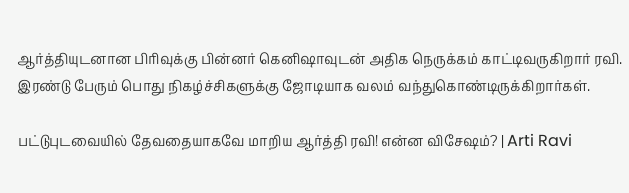ஆர்த்தியுடனான பிரிவுக்கு பின்னர் கெனிஷாவுடன் அதிக நெருக்கம் காட்டிவருகிறார் ரவி. இரண்டு பேரும் பொது நிகழ்ச்சிகளுக்கு ஜோடியாக வலம் வந்துகொண்டிருக்கிறார்கள்.

பட்டுபுடவையில் தேவதையாகவே மாறிய ஆர்த்தி ரவி! என்ன விசேஷம்? | Arti Ravi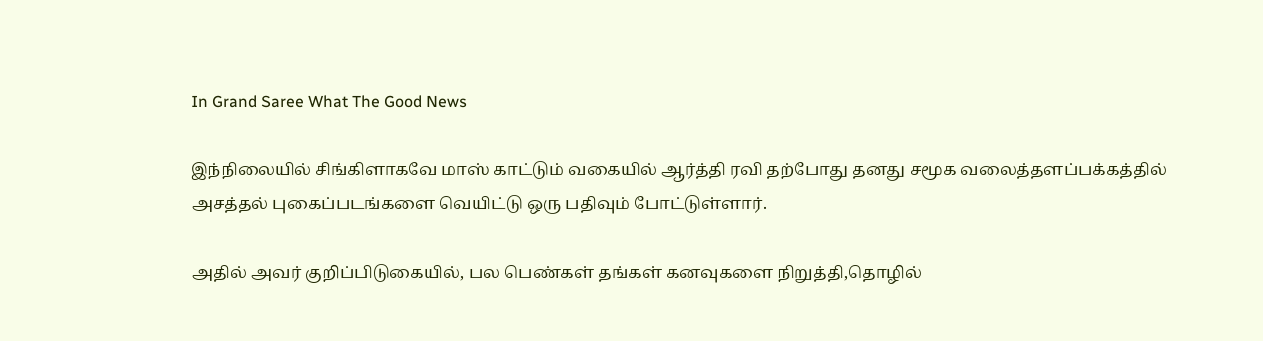In Grand Saree What The Good News

இந்நிலையில் சிங்கிளாகவே மாஸ் காட்டும் வகையில் ஆர்த்தி ரவி தற்போது தனது சமூக வலைத்தளப்பக்கத்தில் அசத்தல் புகைப்படங்களை வெயிட்டு ஒரு பதிவும் போட்டுள்ளார்.

அதில் அவர் குறிப்பிடுகையில், பல பெண்கள் தங்கள் கனவுகளை நிறுத்தி,தொழில்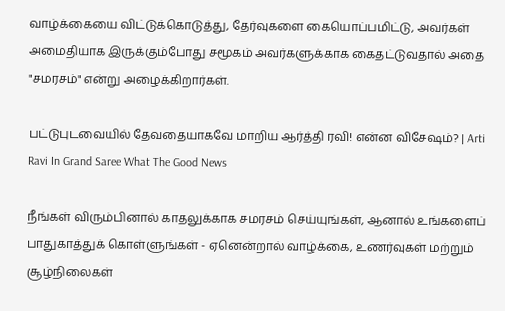வாழ்க்கையை விட்டுக்கொடுத்து, தேர்வுகளை கையொப்பமிட்டு, அவர்கள் அமைதியாக இருக்கும்போது சமூகம் அவர்களுக்காக கைதட்டுவதால் அதை "சமரசம்" என்று அழைக்கிறார்கள்.

பட்டுபுடவையில் தேவதையாகவே மாறிய ஆர்த்தி ரவி! என்ன விசேஷம்? | Arti Ravi In Grand Saree What The Good News

நீங்கள் விரும்பினால் காதலுக்காக சமரசம் செய்யுங்கள், ஆனால் உங்களைப் பாதுகாத்துக் கொள்ளுங்கள் - ஏனென்றால் வாழ்க்கை, உணர்வுகள் மற்றும் சூழ்நிலைகள்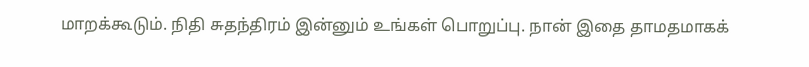மாறக்கூடும். நிதி சுதந்திரம் இன்னும் உங்கள் பொறுப்பு. நான் இதை தாமதமாகக்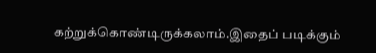கற்றுக்கொண்டிருக்கலாம்.இதைப் படிக்கும்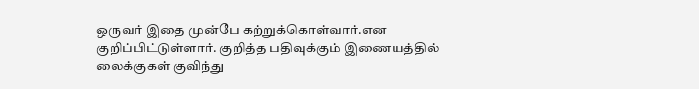ஒருவர் இதை முன்பே கற்றுக்கொள்வார்.என குறிப்பிட்டுள்ளார். குறித்த பதிவுக்கும் இணையத்தில் லைக்குகள் குவிந்து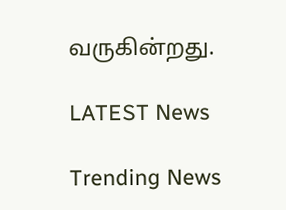வருகின்றது.

LATEST News

Trending News